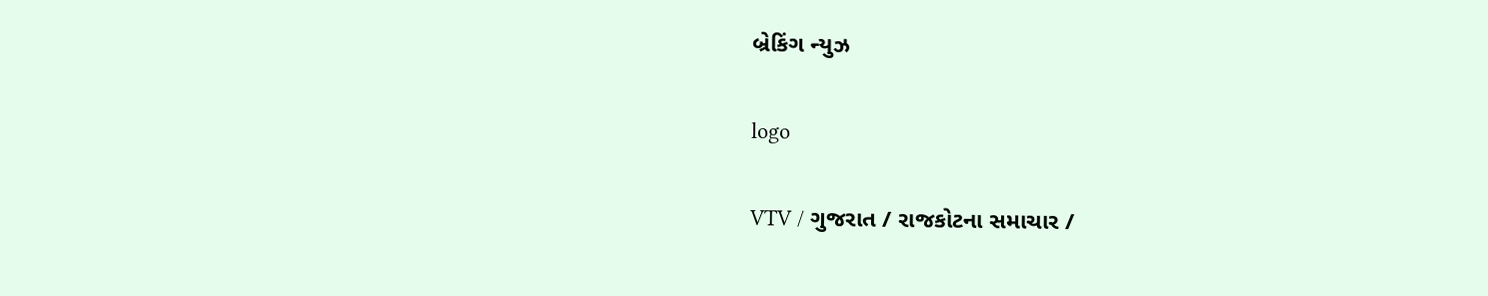બ્રેકિંગ ન્યુઝ

logo

VTV / ગુજરાત / રાજકોટના સમાચાર /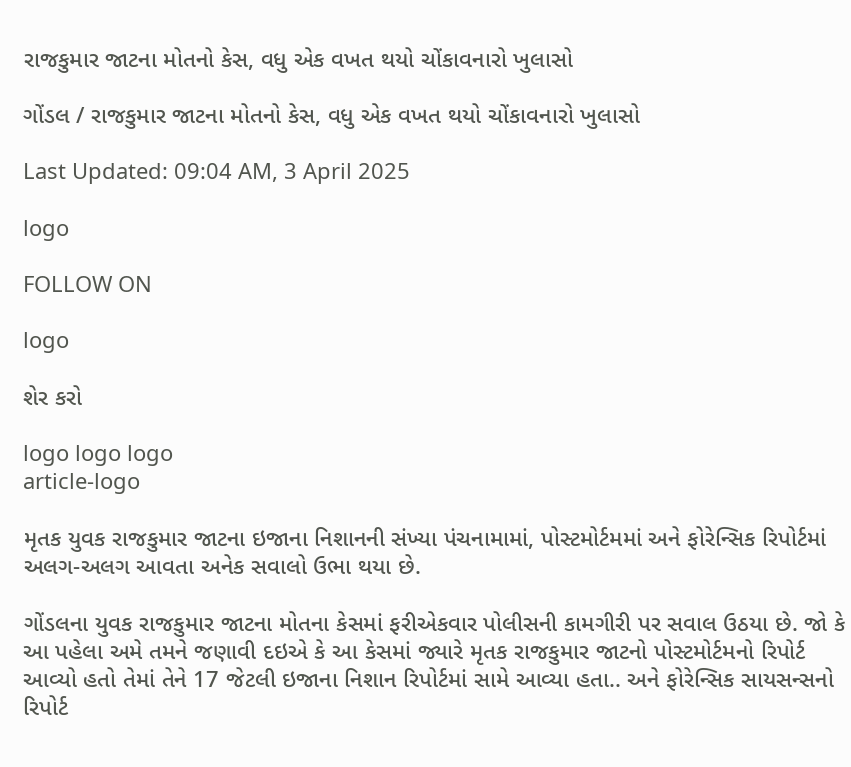રાજકુમાર જાટના મોતનો કેસ, વધુ એક વખત થયો ચોંકાવનારો ખુલાસો

ગોંડલ / રાજકુમાર જાટના મોતનો કેસ, વધુ એક વખત થયો ચોંકાવનારો ખુલાસો

Last Updated: 09:04 AM, 3 April 2025

logo

FOLLOW ON

logo

શેર કરો

logo logo logo
article-logo

મૃતક યુવક રાજકુમાર જાટના ઇજાના નિશાનની સંખ્યા પંચનામામાં, પોસ્ટમોર્ટમમાં અને ફોરેન્સિક રિપોર્ટમાં અલગ-અલગ આવતા અનેક સવાલો ઉભા થયા છે.

ગોંડલના યુવક રાજકુમાર જાટના મોતના કેસમાં ફરીએકવાર પોલીસની કામગીરી પર સવાલ ઉઠયા છે. જો કે આ પહેલા અમે તમને જણાવી દઇએ કે આ કેસમાં જ્યારે મૃતક રાજકુમાર જાટનો પોસ્ટમોર્ટમનો રિપોર્ટ આવ્યો હતો તેમાં તેને 17 જેટલી ઇજાના નિશાન રિપોર્ટમાં સામે આવ્યા હતા.. અને ફોરેન્સિક સાયસન્સનો રિપોર્ટ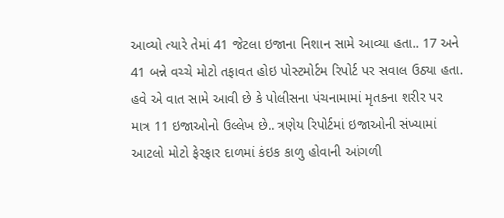આવ્યો ત્યારે તેમાં 41 જેટલા ઇજાના નિશાન સામે આવ્યા હતા.. 17 અને 41 બન્ને વચ્ચે મોટો તફાવત હોઇ પોસ્ટમોર્ટમ રિપોર્ટ પર સવાલ ઉઠ્યા હતા. હવે એ વાત સામે આવી છે કે પોલીસના પંચનામામાં મૃતકના શરીર પર માત્ર 11 ઇજાઓનો ઉલ્લેખ છે.. ત્રણેય રિપોર્ટમાં ઇજાઓની સંખ્યામાં આટલો મોટો ફેરફાર દાળમાં કંઇક કાળુ હોવાની આંગળી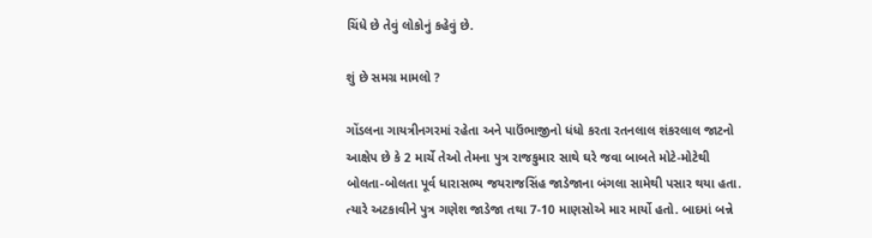ચિંધે છે તેવું લોકોનું કહેવું છે.

શું છે સમગ્ર મામલો ?

ગોંડલના ગાયત્રીનગરમાં રહેતા અને પાઉંભાજીનો ધંધો કરતા રતનલાલ શંકરલાલ જાટનો આક્ષેપ છે કે 2 માર્ચે તેઓ તેમના પુત્ર રાજકુમાર સાથે ઘરે જવા બાબતે મોટે-મોટેથી બોલતા-બોલતા પૂર્વ ધારાસભ્ય જયરાજસિંહ જાડેજાના બંગલા સામેથી પસાર થયા હતા. ત્યારે અટકાવીને પુત્ર ગણેશ જાડેજા તથા 7-10 માણસોએ માર માર્યો હતો. બાદમાં બન્ને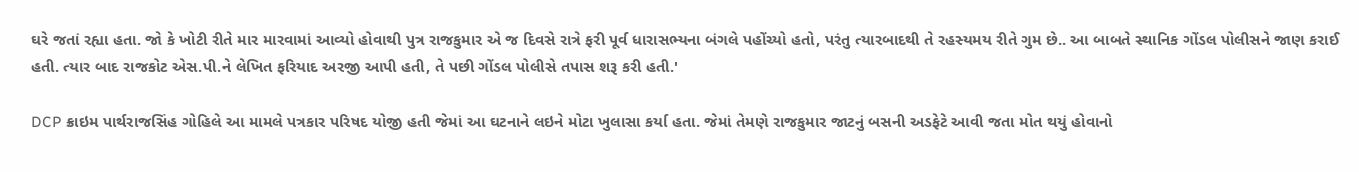ઘરે જતાં રહ્યા હતા. જો કે ખોટી રીતે માર મારવામાં આવ્યો હોવાથી પુત્ર રાજકુમાર એ જ દિવસે રાત્રે ફરી પૂર્વ ધારાસભ્યના બંગલે પહોંચ્યો હતો, પરંતુ ત્યારબાદથી તે રહસ્યમય રીતે ગુમ છે.. આ બાબતે સ્થાનિક ગોંડલ પોલીસને જાણ કરાઈ હતી. ત્યાર બાદ રાજકોટ એસ.પી.ને લેખિત ફરિયાદ અરજી આપી હતી, તે પછી ગોંડલ પોલીસે તપાસ શરૂ કરી હતી.'

DCP ક્રાઇમ પાર્થરાજસિંહ ગોહિલે આ મામલે પત્રકાર પરિષદ યોજી હતી જેમાં આ ઘટનાને લઇને મોટા ખુલાસા કર્યા હતા. જેમાં તેમણે રાજકુમાર જાટનું બસની અડફેટે આવી જતા મોત થયું હોવાનો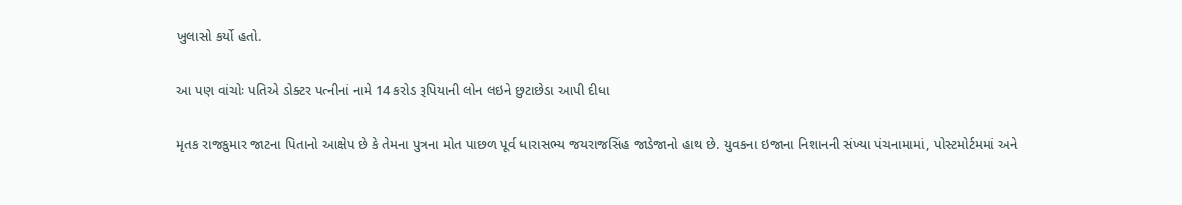ખુલાસો કર્યો હતો.

આ પણ વાંચોઃ પતિએ ડોક્ટર પત્નીનાં નામે 14 કરોડ રૂપિયાની લોન લઇને છુટાછેડા આપી દીધા

મૃતક રાજકુમાર જાટના પિતાનો આક્ષેપ છે કે તેમના પુત્રના મોત પાછળ પૂર્વ ધારાસભ્ય જયરાજસિંહ જાડેજાનો હાથ છે. યુવકના ઇજાના નિશાનની સંખ્યા પંચનામામાં, પોસ્ટમોર્ટમમાં અને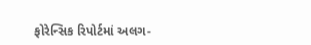ફોરેન્સિક રિપોર્ટમાં અલગ-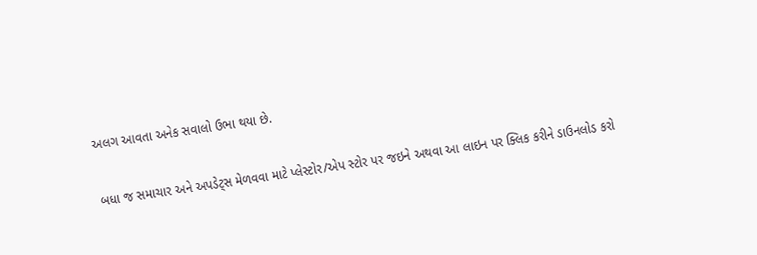અલગ આવતા અનેક સવાલો ઉભા થયા છે.

બધા જ સમાચાર અને અપડેટ્સ મેળવવા માટે પ્લેસ્ટોર/એપ સ્ટોર પર જઇને અથવા આ લાઇન પર ક્લિક કરીને ડાઉનલોડ કરો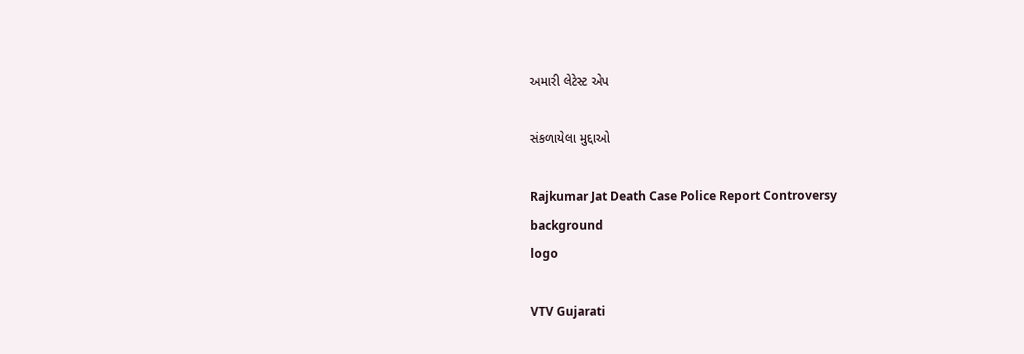અમારી લેટેસ્ટ એપ

સંકળાયેલા મુદ્દાઓ

Rajkumar Jat Death Case Police Report Controversy
background
logo

VTV Gujarati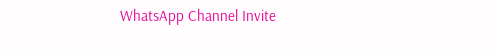WhatsApp Channel Invite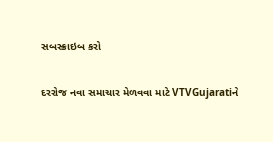સબસ્ક્રાઇબ કરો

દરરોજ નવા સમાચાર મેળવવા માટે VTVGujaratiને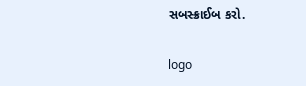સબસ્ક્રાઈબ કરો.

logo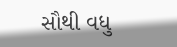સૌથી વધુ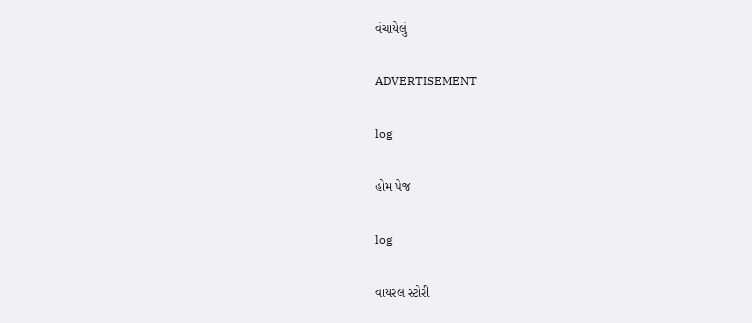વંચાયેલું

ADVERTISEMENT

log

હોમ પેજ

log

વાયરલ સ્ટોરી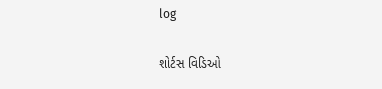log

શોર્ટસ વિડિઓ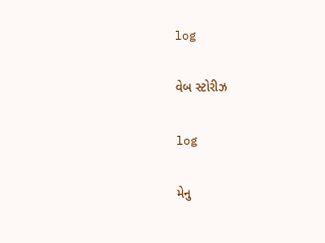log

વેબ સ્ટોરીઝ

log

મેનુ